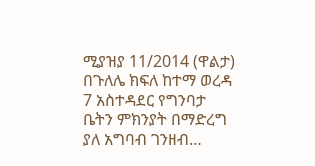ሚያዝያ 11/2014 (ዋልታ) በጉለሌ ክፍለ ከተማ ወረዳ 7 አስተዳደር የግንባታ ቤትን ምክንያት በማድረግ ያለ አግባብ ገንዘብ…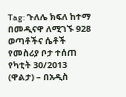Tag: ጉለሌ ክፍለ ከተማ
በመዲናዋ ለሚገኙ 928 ወጣቶችና ሴቶች የመስሪያ ቦታ ተሰጠ
የካቲት 30/2013 (ዋልታ) – በአዲስ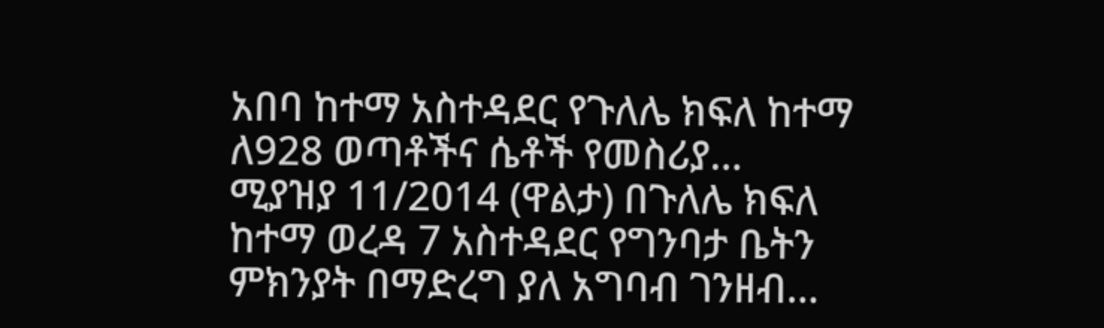አበባ ከተማ አስተዳደር የጉለሌ ክፍለ ከተማ ለ928 ወጣቶችና ሴቶች የመስሪያ…
ሚያዝያ 11/2014 (ዋልታ) በጉለሌ ክፍለ ከተማ ወረዳ 7 አስተዳደር የግንባታ ቤትን ምክንያት በማድረግ ያለ አግባብ ገንዘብ…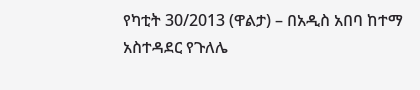የካቲት 30/2013 (ዋልታ) – በአዲስ አበባ ከተማ አስተዳደር የጉለሌ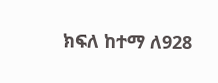ክፍለ ከተማ ለ928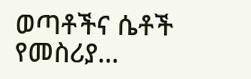ወጣቶችና ሴቶች የመስሪያ…